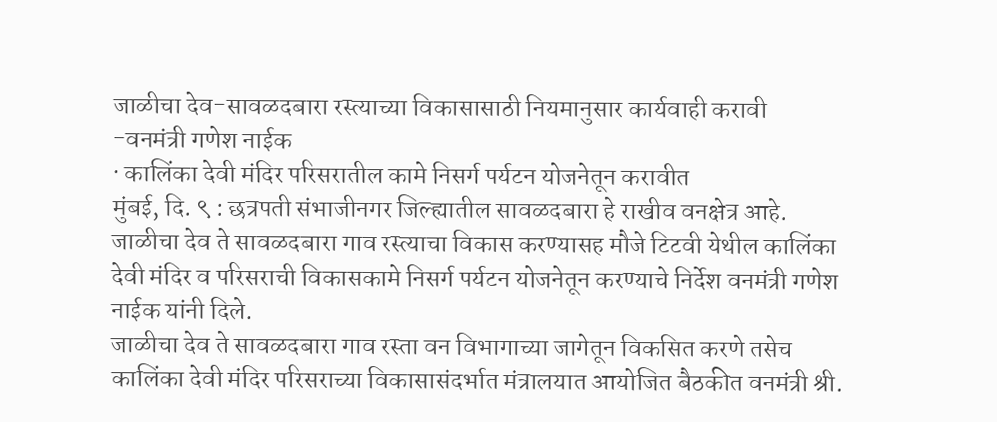जाळीचा देव-सावळदबारा रस्त्याच्या विकासासाठी नियमानुसार कार्यवाही करावी
-वनमंत्री गणेश नाईक
· कालिंका देवी मंदिर परिसरातील कामे निसर्ग पर्यटन योजनेतून करावीत
मुंबई, दि. ९ : छत्रपती संभाजीनगर जिल्ह्यातील सावळदबारा हे राखीव वनक्षेत्र आहे. जाळीचा देव ते सावळदबारा गाव रस्त्याचा विकास करण्यासह मौजे टिटवी येथील कालिंका देवी मंदिर व परिसराची विकासकामे निसर्ग पर्यटन योजनेतून करण्याचे निर्देश वनमंत्री गणेश नाईक यांनी दिले.
जाळीचा देव ते सावळदबारा गाव रस्ता वन विभागाच्या जागेतून विकसित करणे तसेच कालिंका देवी मंदिर परिसराच्या विकासासंदर्भात मंत्रालयात आयोजित बैठकीत वनमंत्री श्री.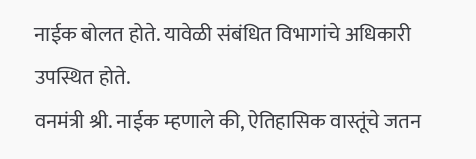नाईक बोलत होते. यावेळी संबंधित विभागांचे अधिकारी उपस्थित होते.
वनमंत्री श्री. नाईक म्हणाले की, ऐतिहासिक वास्तूंचे जतन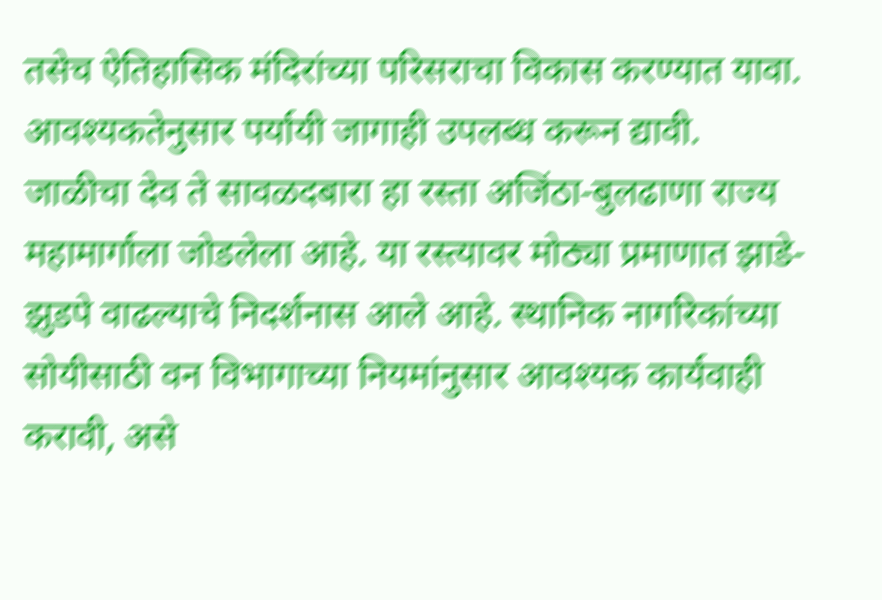तसेच ऐतिहासिक मंदिरांच्या परिसराचा विकास करण्यात यावा. आवश्यकतेनुसार पर्यायी जागाही उपलब्ध करून द्यावी.
जाळीचा देव ते सावळदबारा हा रस्ता अजिंठा-बुलढाणा राज्य महामार्गाला जोडलेला आहे. या रस्त्यावर मोठ्या प्रमाणात झाडे-झुडपे वाढल्याचे निदर्शनास आले आहे. स्थानिक नागरिकांच्या सोयीसाठी वन विभागाच्या नियमांनुसार आवश्यक कार्यवाही करावी, असे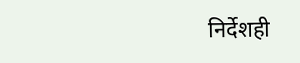निर्देशही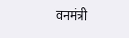वनमंत्री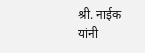श्री. नाईक यांनी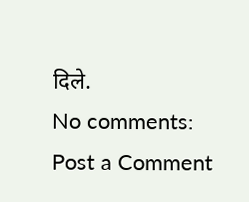दिले.
No comments:
Post a Comment